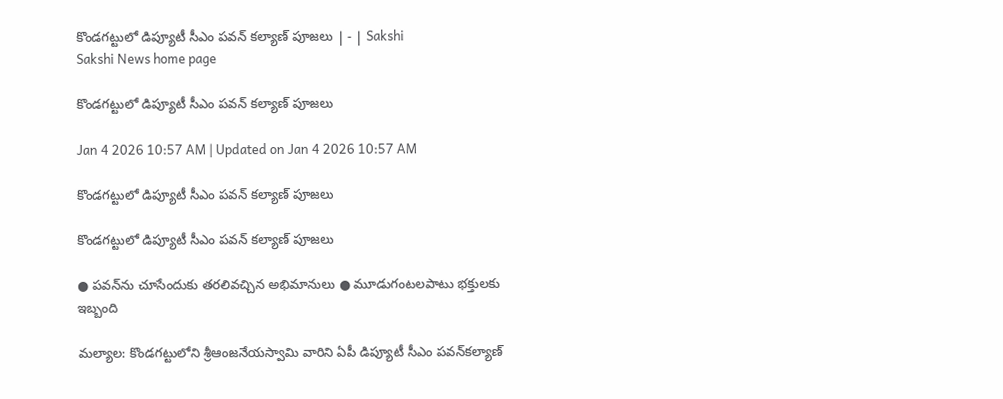కొండగట్టులో డిప్యూటీ సీఎం పవన్‌ కల్యాణ్‌ పూజలు | - | Sakshi
Sakshi News home page

కొండగట్టులో డిప్యూటీ సీఎం పవన్‌ కల్యాణ్‌ పూజలు

Jan 4 2026 10:57 AM | Updated on Jan 4 2026 10:57 AM

కొండగట్టులో డిప్యూటీ సీఎం పవన్‌ కల్యాణ్‌ పూజలు

కొండగట్టులో డిప్యూటీ సీఎం పవన్‌ కల్యాణ్‌ పూజలు

● పవన్‌ను చూసేందుకు తరలివచ్చిన అభిమానులు ● మూడుగంటలపాటు భక్తులకు ఇబ్బంది

మల్యాల: కొండగట్టులోని శ్రీఆంజనేయస్వామి వారిని ఏపీ డిప్యూటీ సీఎం పవన్‌కల్యాణ్‌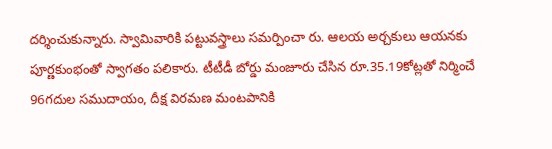దర్శించుకున్నారు. స్వామివారికి పట్టువస్త్రాలు సమర్పించా రు. ఆలయ అర్చకులు ఆయనకు పూర్ణకుంభంతో స్వాగతం పలికారు. టీటీడీ బోర్డు మంజూరు చేసిన రూ.35.19కోట్లతో నిర్మించే 96గదుల సముదాయం, దీక్ష విరమణ మంటపానికి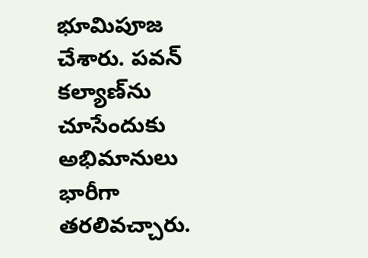భూమిపూజ చేశారు. పవన్‌ కల్యాణ్‌ను చూసేందుకు అభిమానులు భారీగా తరలివచ్చారు.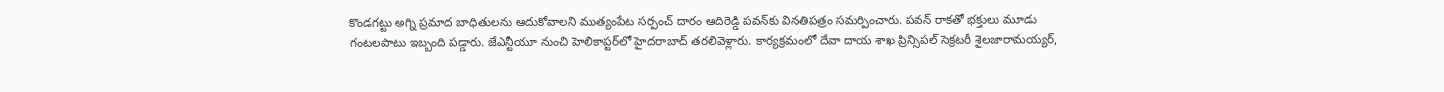కొండగట్టు అగ్ని ప్రమాద బాధితులను ఆదుకోవాలని ముత్యంపేట సర్పంచ్‌ దారం ఆదిరెడ్డి పవన్‌కు వినతిపత్రం సమర్పించారు. పవన్‌ రాకతో భక్తులు మూడు గంటలపాటు ఇబ్బంది పడ్డారు. జేఎన్టీయూ నుంచి హెలికాప్టర్‌లో హైదరాబాద్‌ తరలివెళ్లారు. కార్యక్రమంలో దేవా దాయ శాఖ ప్రిన్సిపల్‌ సెక్రటరీ శైలజారామయ్యర్‌,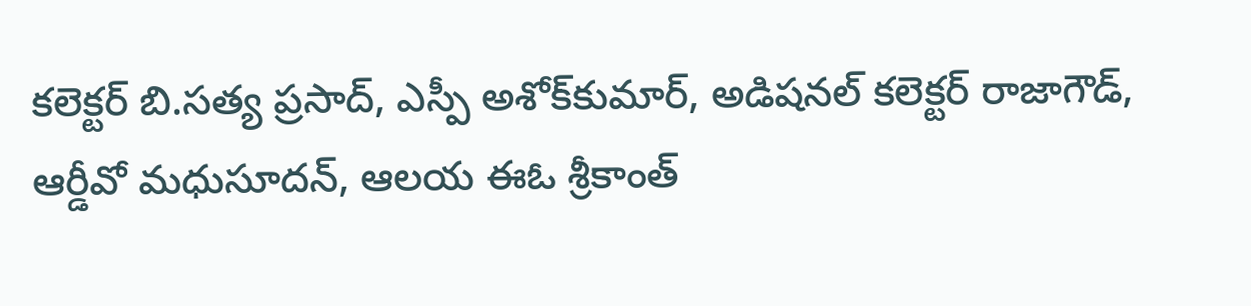కలెక్టర్‌ బి.సత్య ప్రసాద్‌, ఎస్పీ అశోక్‌కుమార్‌, అడిషనల్‌ కలెక్టర్‌ రాజాగౌడ్‌, ఆర్డీవో మధుసూదన్‌, ఆలయ ఈఓ శ్రీకాంత్‌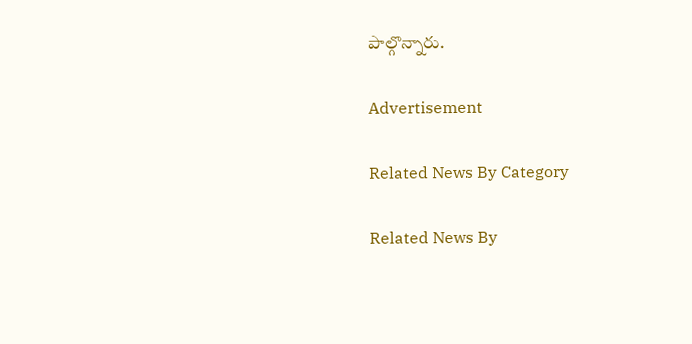పాల్గొన్నారు.

Advertisement

Related News By Category

Related News By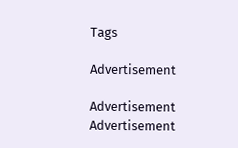Tags

Advertisement

Advertisement
Advertisement